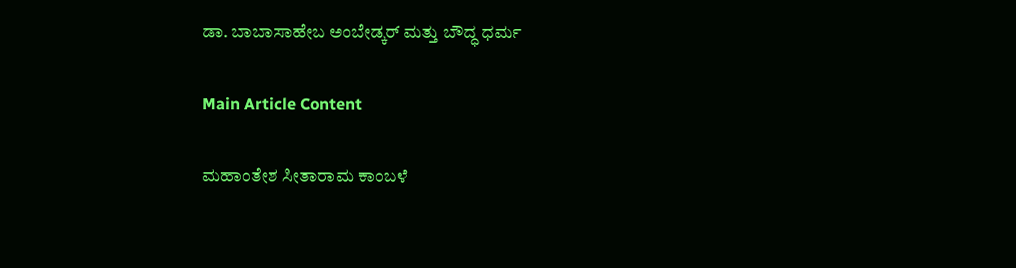ಡಾ. ಬಾಬಾಸಾಹೇಬ ಅಂಬೇಡ್ಕರ್ ಮತ್ತು ಬೌದ್ಧ ಧರ್ಮ

Main Article Content

ಮಹಾಂತೇಶ ಸೀತಾರಾಮ ಕಾಂಬಳೆ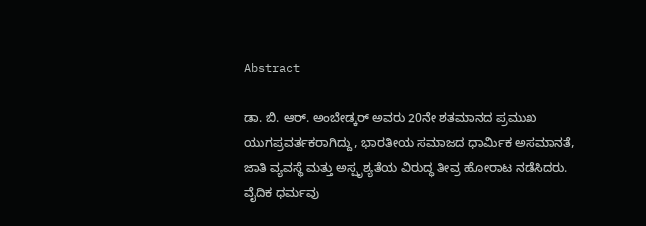Abstract

ಡಾ. ಬಿ. ಆರ್. ಅಂಬೇಡ್ಕರ್ ಅವರು 20ನೇ ಶತಮಾನದ ಪ್ರಮುಖ ಯುಗಪ್ರವರ್ತಕರಾಗಿದ್ದು, ಭಾರತೀಯ ಸಮಾಜದ ಧಾರ್ಮಿಕ ಅಸಮಾನತೆ, ಜಾತಿ ವ್ಯವಸ್ಥೆ ಮತ್ತು ಅಸ್ಪೃಶ್ಯತೆಯ ವಿರುದ್ಧ ತೀವ್ರ ಹೋರಾಟ ನಡೆಸಿದರು. ವೈದಿಕ ಧರ್ಮವು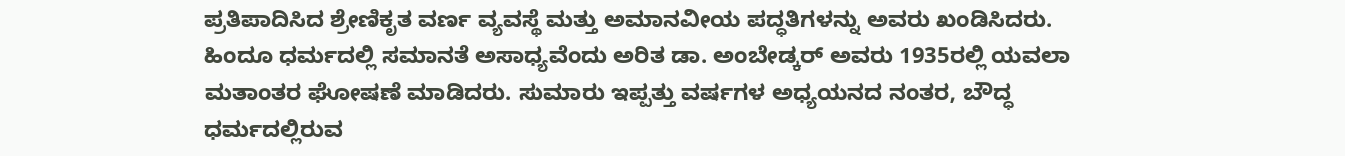ಪ್ರತಿಪಾದಿಸಿದ ಶ್ರೇಣಿಕೃತ ವರ್ಣ ವ್ಯವಸ್ಥೆ ಮತ್ತು ಅಮಾನವೀಯ ಪದ್ಧತಿಗಳನ್ನು ಅವರು ಖಂಡಿಸಿದರು. ಹಿಂದೂ ಧರ್ಮದಲ್ಲಿ ಸಮಾನತೆ ಅಸಾಧ್ಯವೆಂದು ಅರಿತ ಡಾ. ಅಂಬೇಡ್ಕರ್ ಅವರು 1935ರಲ್ಲಿ ಯವಲಾ ಮತಾಂತರ ಘೋಷಣೆ ಮಾಡಿದರು. ಸುಮಾರು ಇಪ್ಪತ್ತು ವರ್ಷಗಳ ಅಧ್ಯಯನದ ನಂತರ, ಬೌದ್ಧ ಧರ್ಮದಲ್ಲಿರುವ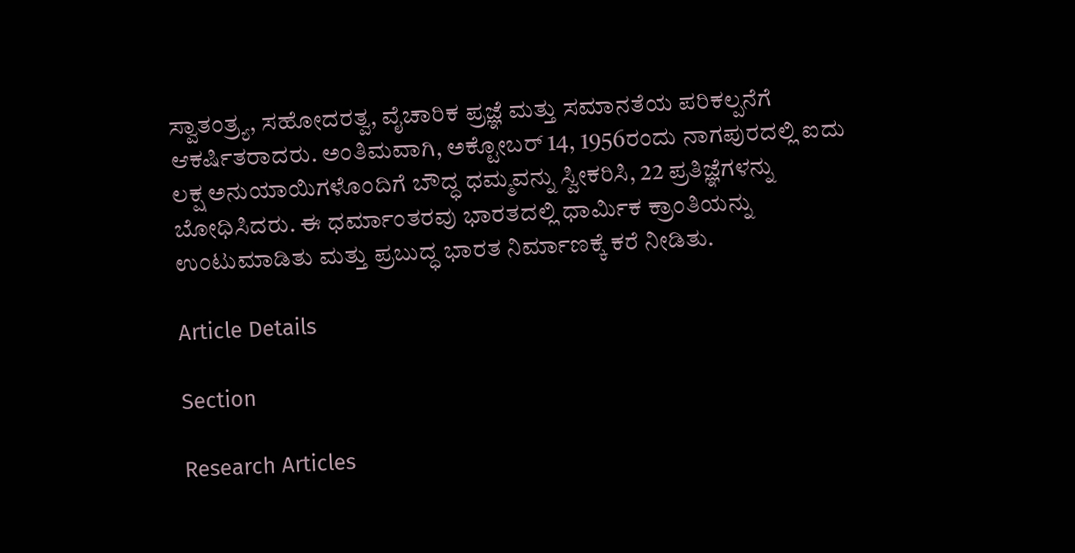ಸ್ವಾತಂತ್ರ್ಯ, ಸಹೋದರತ್ವ, ವೈಚಾರಿಕ ಪ್ರಜ್ಞೆ ಮತ್ತು ಸಮಾನತೆಯ ಪರಿಕಲ್ಪನೆಗೆ ಆಕರ್ಷಿತರಾದರು. ಅಂತಿಮವಾಗಿ, ಅಕ್ಟೋಬರ್ 14, 1956ರಂದು ನಾಗಪುರದಲ್ಲಿ ಐದು ಲಕ್ಷ ಅನುಯಾಯಿಗಳೊಂದಿಗೆ ಬೌದ್ಧ ಧಮ್ಮವನ್ನು ಸ್ವೀಕರಿಸಿ, 22 ಪ್ರತಿಜ್ಞೆಗಳನ್ನು ಬೋಧಿಸಿದರು. ಈ ಧರ್ಮಾಂತರವು ಭಾರತದಲ್ಲಿ ಧಾರ್ಮಿಕ ಕ್ರಾಂತಿಯನ್ನು ಉಂಟುಮಾಡಿತು ಮತ್ತು ಪ್ರಬುದ್ಧ ಭಾರತ ನಿರ್ಮಾಣಕ್ಕೆ ಕರೆ ನೀಡಿತು.

Article Details

Section

Research Articles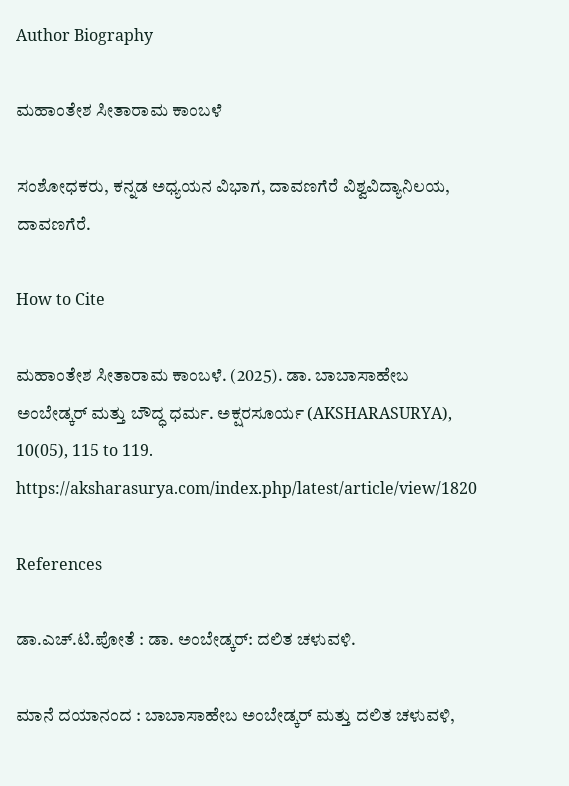Author Biography

ಮಹಾಂತೇಶ ಸೀತಾರಾಮ ಕಾಂಬಳೆ

ಸಂಶೋಧಕರು, ಕನ್ನಡ ಅಧ್ಯಯನ ವಿಭಾಗ, ದಾವಣಗೆರೆ ವಿಶ್ವವಿದ್ಯಾನಿಲಯ, ದಾವಣಗೆರೆ.

How to Cite

ಮಹಾಂತೇಶ ಸೀತಾರಾಮ ಕಾಂಬಳೆ. (2025). ಡಾ. ಬಾಬಾಸಾಹೇಬ ಅಂಬೇಡ್ಕರ್ ಮತ್ತು ಬೌದ್ಧ ಧರ್ಮ. ಅಕ್ಷರಸೂರ್ಯ (AKSHARASURYA), 10(05), 115 to 119. https://aksharasurya.com/index.php/latest/article/view/1820

References

ಡಾ.ಎಚ್.ಟಿ.ಪೋತೆ : ಡಾ. ಅಂಬೇಡ್ಕರ್: ದಲಿತ ಚಳುವಳಿ.

ಮಾನೆ ದಯಾನಂದ : ಬಾಬಾಸಾಹೇಬ ಅಂಬೇಡ್ಕರ್ ಮತ್ತು ದಲಿತ ಚಳುವಳಿ,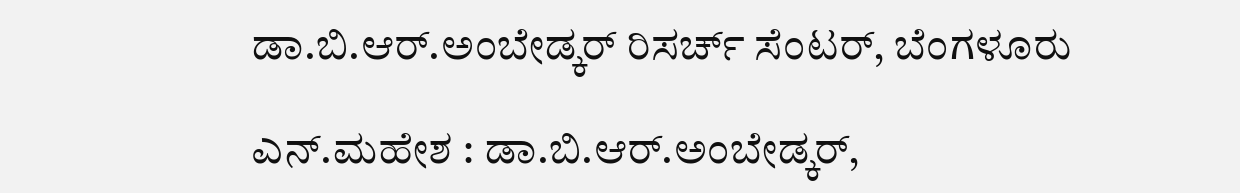ಡಾ.ಬಿ.ಆರ್.ಅಂಬೇಡ್ಕರ್ ರಿಸರ್ಚ್ ಸೆಂಟರ್, ಬೆಂಗಳೂರು

ಎನ್.ಮಹೇಶ : ಡಾ.ಬಿ.ಆರ್.ಅಂಬೇಡ್ಕರ್,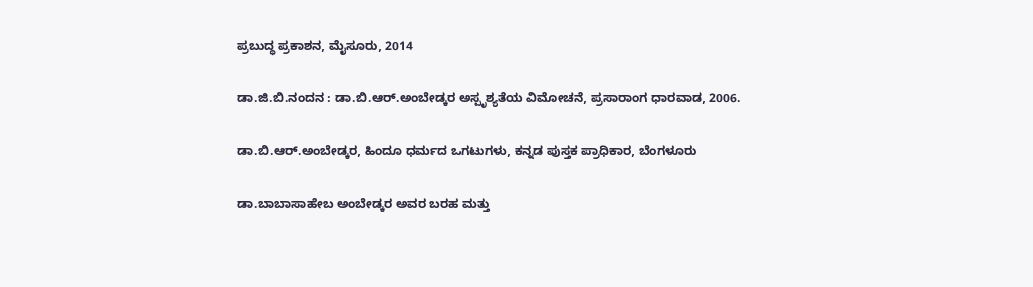ಪ್ರಬುದ್ಧ ಪ್ರಕಾಶನ, ಮೈಸೂರು, 2014

ಡಾ.ಜಿ.ಬಿ.ನಂದನ : ಡಾ.ಬಿ.ಆರ್.ಅಂಬೇಡ್ಕರ ಅಸ್ಪೃಶ್ಯತೆಯ ವಿಮೋಚನೆ, ಪ್ರಸಾರಾಂಗ ಧಾರವಾಡ, 2006.

ಡಾ.ಬಿ.ಆರ್.ಅಂಬೇಡ್ಕರ, ಹಿಂದೂ ಧರ್ಮದ ಒಗಟುಗಳು, ಕನ್ನಡ ಪುಸ್ತಕ ಪ್ರಾಧಿಕಾರ, ಬೆಂಗಳೂರು

ಡಾ.ಬಾಬಾಸಾಹೇಬ ಅಂಬೇಡ್ಕರ ಅವರ ಬರಹ ಮತ್ತು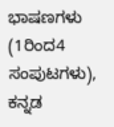ಭಾಷಣಗಳು (1ರಿಂದ4 ಸಂಪುಟಗಳು), ಕನ್ನಡ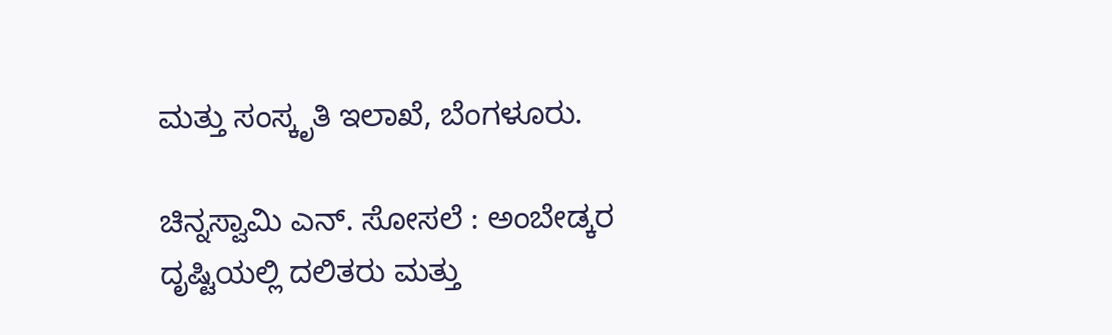ಮತ್ತು ಸಂಸ್ಕೃತಿ ಇಲಾಖೆ, ಬೆಂಗಳೂರು.

ಚಿನ್ನಸ್ವಾಮಿ ಎನ್. ಸೋಸಲೆ : ಅಂಬೇಡ್ಕರ ದೃಷ್ಟಿಯಲ್ಲಿ ದಲಿತರು ಮತ್ತು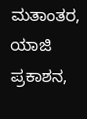ಮತಾಂತರ, ಯಾಜಿ ಪ್ರಕಾಶನ,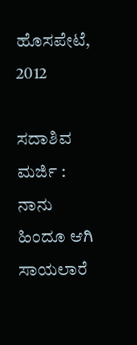ಹೊಸಪೇಟೆ, 2012

ಸದಾಶಿವ ಮರ್ಜಿ : ನಾನು ಹಿಂದೂ ಆಗಿ ಸಾಯಲಾರೆ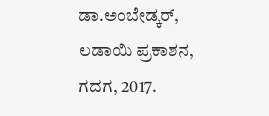ಡಾ.ಅಂಬೇಡ್ಕರ್, ಲಡಾಯಿ ಪ್ರಕಾಶನ, ಗದಗ, 2017.